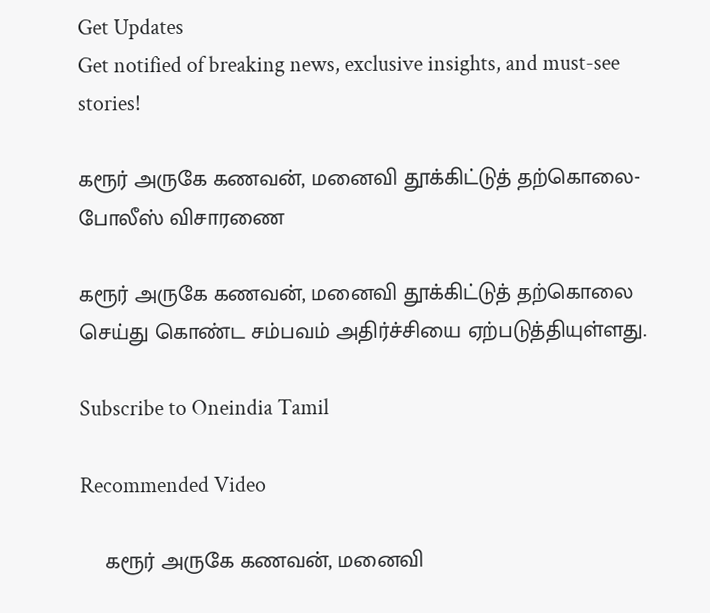Get Updates
Get notified of breaking news, exclusive insights, and must-see stories!

கரூர் அருகே கணவன், மனைவி தூக்கிட்டுத் தற்கொலை- போலீஸ் விசாரணை

கரூர் அருகே கணவன், மனைவி தூக்கிட்டுத் தற்கொலை செய்து கொண்ட சம்பவம் அதிர்ச்சியை ஏற்படுத்தியுள்ளது.

Subscribe to Oneindia Tamil

Recommended Video

    கரூர் அருகே கணவன், மனைவி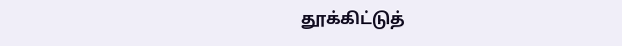தூக்கிட்டுத்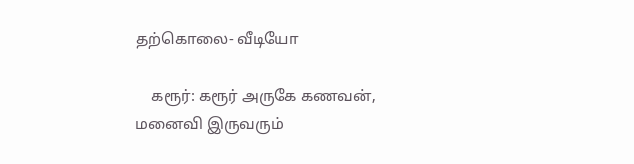தற்கொலை- வீடியோ

    கரூர்: கரூர் அருகே கணவன், மனைவி இருவரும்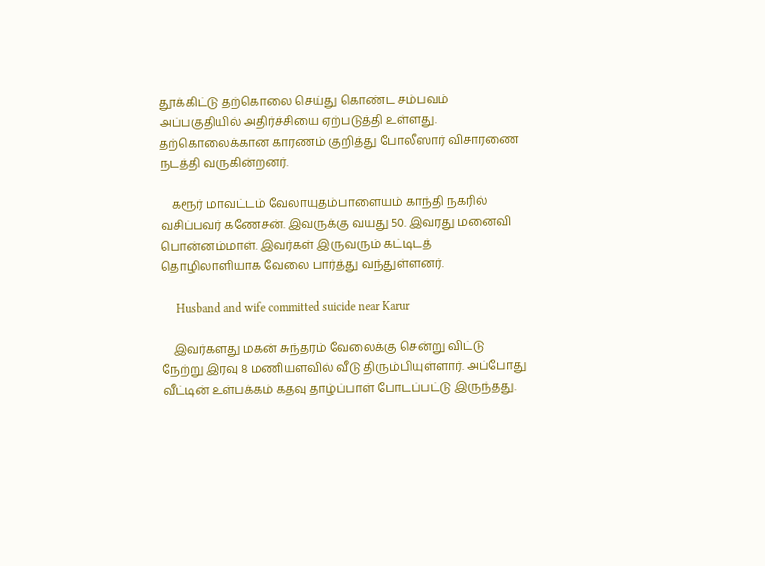தூக்கிட்டு தற்கொலை செய்து கொண்ட சம்பவம் அப்பகுதியில் அதிர்ச்சியை ஏற்படுத்தி உள்ளது. தற்கொலைக்கான காரணம் குறித்து போலீஸார் விசாரணை நடத்தி வருகின்றனர்.

    கரூர் மாவட்டம் வேலாயுதம்பாளையம் காந்தி நகரில் வசிப்பவர் கணேசன். இவருக்கு வயது 50. இவரது மனைவி பொன்னம்மாள். இவர்கள் இருவரும் கட்டிடத் தொழிலாளியாக வேலை பார்த்து வந்துள்ளனர்.

     Husband and wife committed suicide near Karur

    இவர்களது மகன் சுந்தரம் வேலைக்கு சென்று விட்டு நேற்று இரவு 8 மணியளவில் வீடு திரும்பியுள்ளார். அப்போது வீட்டின் உள்பக்கம் கதவு தாழ்ப்பாள் போடப்பட்டு இருந்தது.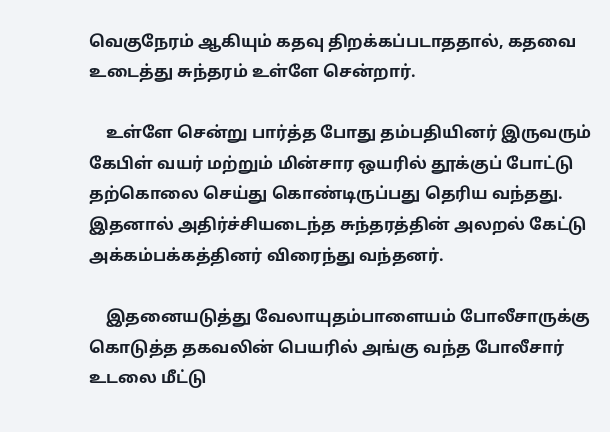வெகுநேரம் ஆகியும் கதவு திறக்கப்படாததால், கதவை உடைத்து சுந்தரம் உள்ளே சென்றார்.

    உள்ளே சென்று பார்த்த போது தம்பதியினர் இருவரும் கேபிள் வயர் மற்றும் மின்சார ஒயரில் தூக்குப் போட்டு தற்கொலை செய்து கொண்டிருப்பது தெரிய வந்தது. இதனால் அதிர்ச்சியடைந்த சுந்தரத்தின் அலறல் கேட்டு அக்கம்பக்கத்தினர் விரைந்து வந்தனர்.

    இதனையடுத்து வேலாயுதம்பாளையம் போலீசாருக்கு கொடுத்த தகவலின் பெயரில் அங்கு வந்த போலீசார் உடலை மீட்டு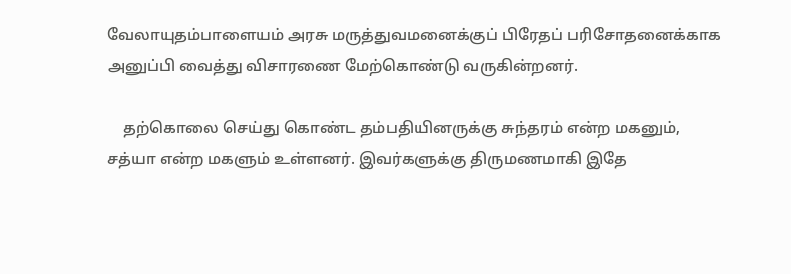வேலாயுதம்பாளையம் அரசு மருத்துவமனைக்குப் பிரேதப் பரிசோதனைக்காக அனுப்பி வைத்து விசாரணை மேற்கொண்டு வருகின்றனர்.

    தற்கொலை செய்து கொண்ட தம்பதியினருக்கு சுந்தரம் என்ற மகனும், சத்யா என்ற மகளும் உள்ளனர். இவர்களுக்கு திருமணமாகி இதே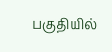பகுதியில்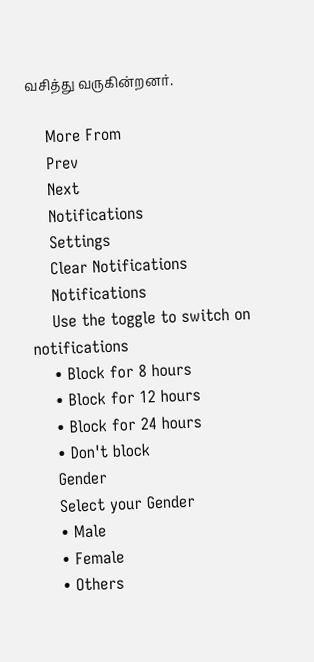வசித்து வருகின்றனர்.

    More From
    Prev
    Next
    Notifications
    Settings
    Clear Notifications
    Notifications
    Use the toggle to switch on notifications
    • Block for 8 hours
    • Block for 12 hours
    • Block for 24 hours
    • Don't block
    Gender
    Select your Gender
    • Male
    • Female
    • Others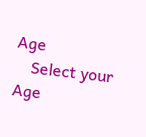Age
    Select your Age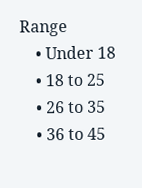Range
    • Under 18
    • 18 to 25
    • 26 to 35
    • 36 to 45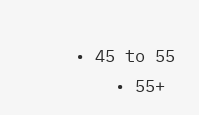• 45 to 55
    • 55+